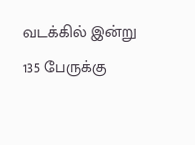வடக்கில் இன்று 135 பேருக்கு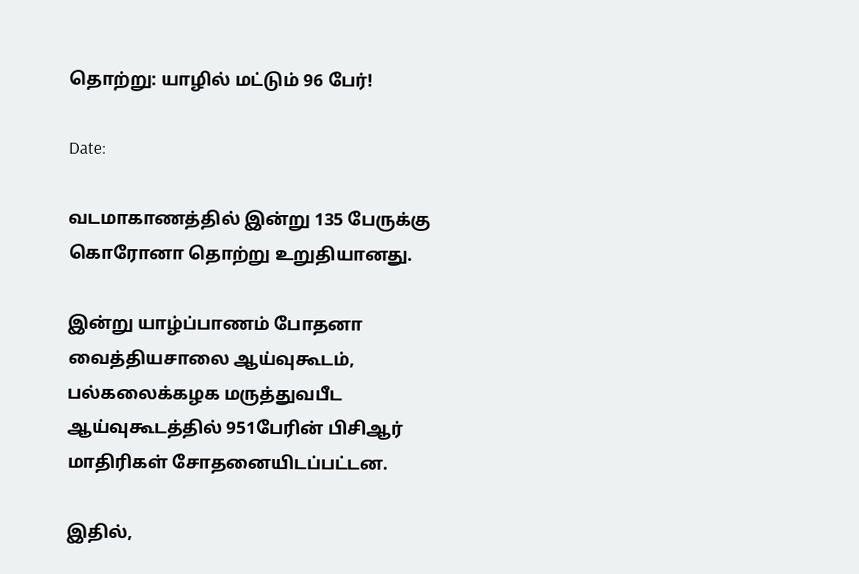தொற்று: யாழில் மட்டும் 96 பேர்!

Date:

வடமாகாணத்தில் இன்று 135 பேருக்கு கொரோனா தொற்று உறுதியானது.

இன்று யாழ்ப்பாணம் போதனா வைத்தியசாலை ஆய்வுகூடம், பல்கலைக்கழக மருத்துவபீட ஆய்வுகூடத்தில் 951பேரின் பிசிஆர் மாதிரிகள் சோதனையிடப்பட்டன.

இதில்,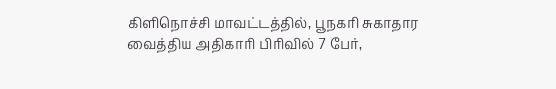கிளிநொச்சி மாவட்டத்தில், பூநகரி சுகாதார வைத்திய அதிகாரி பிரிவில் 7 பேர்,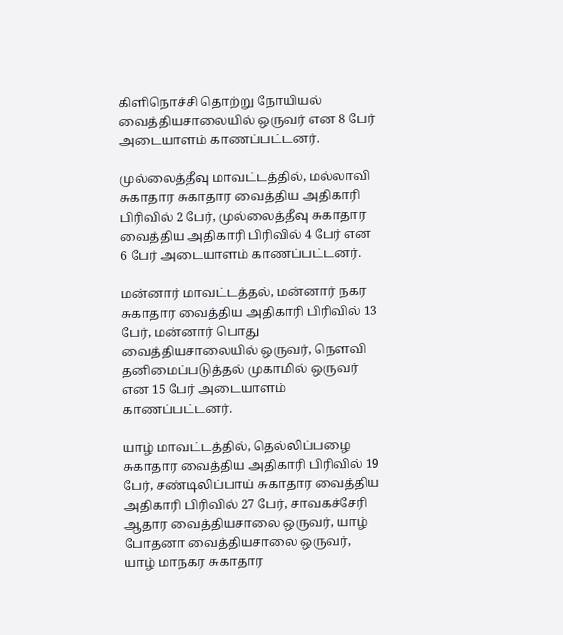கிளிநொச்சி தொற்று நோயியல் வைத்தியசாலையில் ஒருவர் என 8 பேர் அடையாளம் காணப்பட்டனர்.

முல்லைத்தீவு மாவட்டத்தில், மல்லாவி சுகாதார சுகாதார வைத்திய அதிகாரி பிரிவில் 2 பேர், முல்லைத்தீவு சுகாதார வைத்திய அதிகாரி பிரிவில் 4 பேர் என 6 பேர் அடையாளம் காணப்பட்டனர்.

மன்னார் மாவட்டத்தல், மன்னார் நகர சுகாதார வைத்திய அதிகாரி பிரிவில் 13 பேர், மன்னார் பொது வைத்தியசாலையில் ஒருவர், நௌவி தனிமைப்படுத்தல் முகாமில் ஒருவர் என 15 பேர் அடையாளம் காணப்பட்டனர்.

யாழ் மாவட்டத்தில், தெல்லிப்பழை சுகாதார வைத்திய அதிகாரி பிரிவில் 19 பேர், சண்டிலிப்பாய் சுகாதார வைத்திய அதிகாரி பிரிவில் 27 பேர், சாவகச்சேரி ஆதார வைத்தியசாலை ஒருவர், யாழ் போதனா வைத்தியசாலை ஒருவர்,  யாழ் மாநகர சுகாதார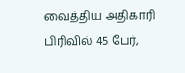வைத்திய அதிகாரி பிரிவில் 45 பேர்,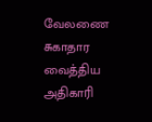வேலணை சுகாதார வைத்திய அதிகாரி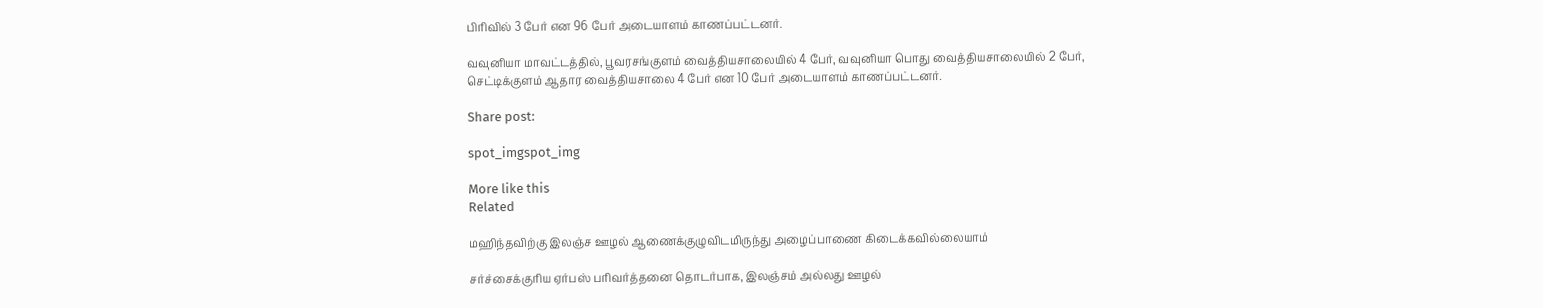பிரிவில் 3 பேர் என 96 பேர் அடையாளம் காணப்பட்டனர்.

வவுனியா மாவட்டத்தில், பூவரசங்குளம் வைத்தியசாலையில் 4 பேர், வவுனியா பொது வைத்தியசாலையில் 2 பேர், செட்டிக்குளம் ஆதார வைத்தியசாலை 4 பேர் என 10 பேர் அடையாளம் காணப்பட்டனர்.

Share post:

spot_imgspot_img

More like this
Related

மஹிந்தவிற்கு இலஞ்ச ஊழல் ஆணைக்குழுவிடமிருந்து அழைப்பாணை கிடைக்கவில்லையாம்

சர்ச்சைக்குரிய ஏர்பஸ் பரிவர்த்தனை தொடர்பாக, இலஞ்சம் அல்லது ஊழல்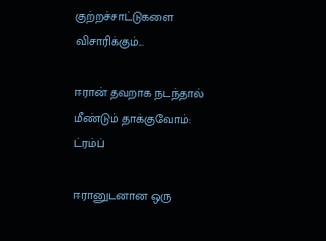குற்றச்சாட்டுகளை விசாரிக்கும்...

ஈரான் தவறாக நடந்தால் மீண்டும் தாக்குவோம்: ட்ரம்ப்

ஈரானுடனான ஒரு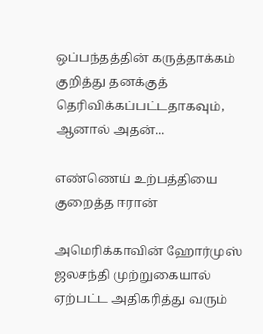ஒப்பந்தத்தின் கருத்தாக்கம் குறித்து தனக்குத் தெரிவிக்கப்பட்டதாகவும், ஆனால் அதன்...

எண்ணெய் உற்பத்தியை குறைத்த ஈரான்

அமெரிக்காவின் ஹோர்முஸ் ஜலசந்தி முற்றுகையால் ஏற்பட்ட அதிகரித்து வரும்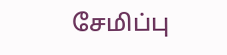சேமிப்பு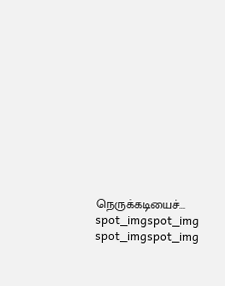நெருக்கடியைச்...
spot_imgspot_img
spot_imgspot_img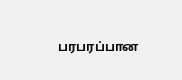பரபரப்பான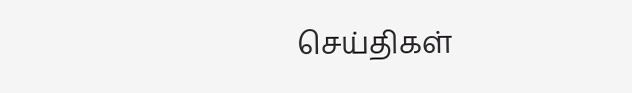செய்திகள்